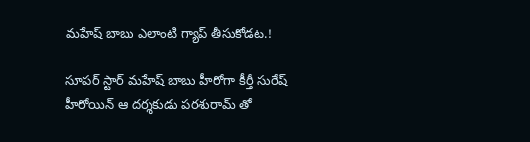మహేష్ బాబు ఎలాంటి గ్యాప్ తీసుకోడట.!

సూపర్ స్టార్ మహేష్ బాబు హీరోగా కీర్తీ సురేష్ హీరోయిన్ ఆ దర్శకుడు పరశురామ్ తో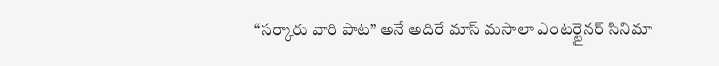“సర్కారు వారి పాట” అనే అదిరే మాస్ మసాలా ఎంటర్టైనర్ సినిమా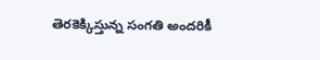తెరకెక్కిస్తున్న సంగతి అందరికీ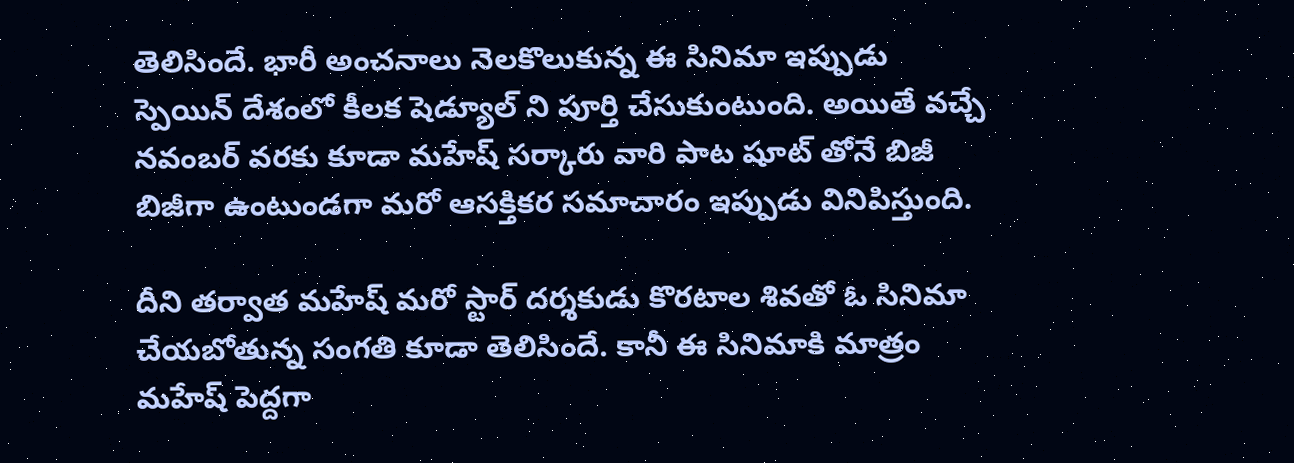తెలిసిందే. భారీ అంచనాలు నెలకొలుకున్న ఈ సినిమా ఇప్పుడు స్పెయిన్ దేశంలో కీలక షెడ్యూల్ ని పూర్తి చేసుకుంటుంది. అయితే వచ్చే నవంబర్ వరకు కూడా మహేష్ సర్కారు వారి పాట షూట్ తోనే బిజీ బిజీగా ఉంటుండగా మరో ఆసక్తికర సమాచారం ఇప్పుడు వినిపిస్తుంది.

దీని తర్వాత మహేష్ మరో స్టార్ దర్శకుడు కొరటాల శివతో ఓ సినిమా చేయబోతున్న సంగతి కూడా తెలిసిందే. కానీ ఈ సినిమాకి మాత్రం మహేష్ పెద్దగా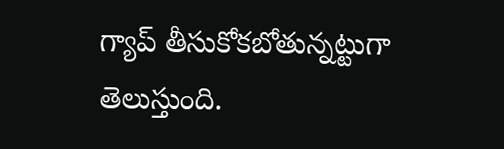గ్యాప్ తీసుకోకబోతున్నట్టుగా తెలుస్తుంది.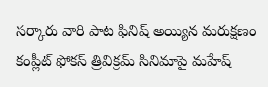సర్కారు వారి పాట ఫినిష్ అయ్యిన మరుక్షణం కంప్లీట్ ఫోకస్ త్రివిక్రమ్ సినిమాపై మహేష్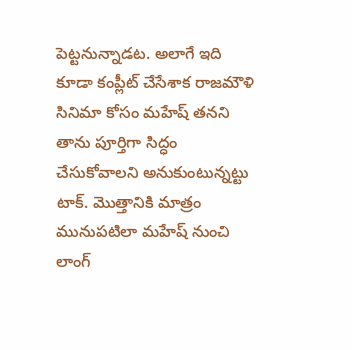పెట్టనున్నాడట. అలాగే ఇది కూడా కంప్లీట్ చేసేశాక రాజమౌళి సినిమా కోసం మహేష్ తనని తాను పూర్తిగా సిద్ధం చేసుకోవాలని అనుకుంటున్నట్టు టాక్. మొత్తానికి మాత్రం మునుపటిలా మహేష్ నుంచి లాంగ్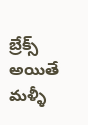బ్రేక్స్ అయితే మళ్ళీ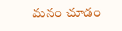మనం చూడం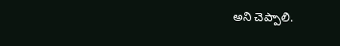అని చెప్పాలి.